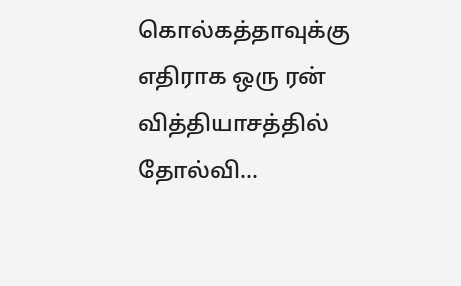கொல்கத்தாவுக்கு எதிராக ஒரு ரன் வித்தியாசத்தில் தோல்வி...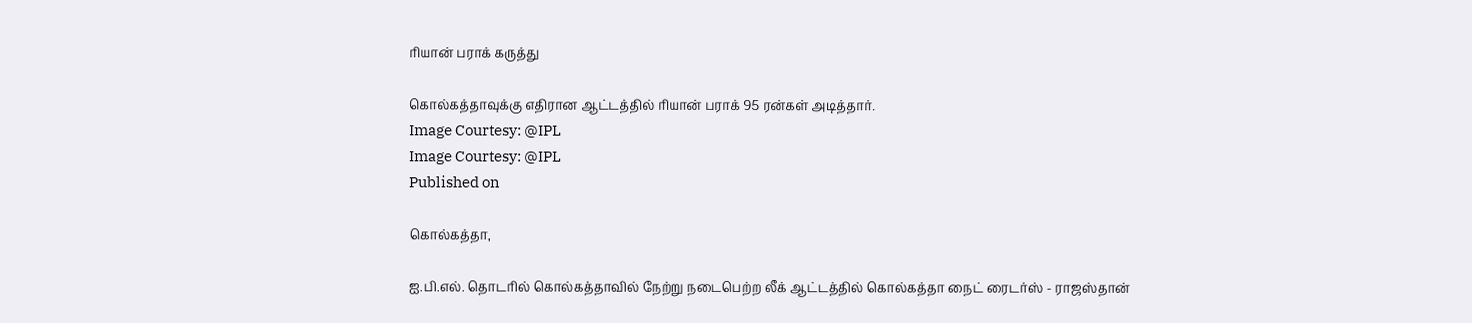ரியான் பராக் கருத்து

கொல்கத்தாவுக்கு எதிரான ஆட்டத்தில் ரியான் பராக் 95 ரன்கள் அடித்தார்.
Image Courtesy: @IPL
Image Courtesy: @IPL
Published on

கொல்கத்தா,

ஐ.பி.எல். தொடரில் கொல்கத்தாவில் நேற்று நடைபெற்ற லீக் ஆட்டத்தில் கொல்கத்தா நைட் ரைடர்ஸ் - ராஜஸ்தான்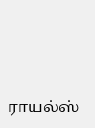ராயல்ஸ்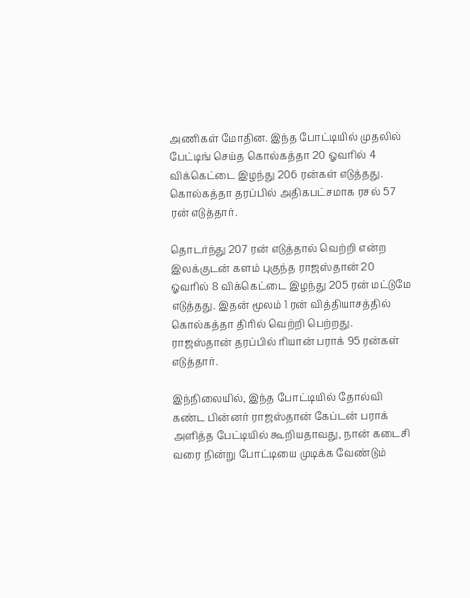அணிகள் மோதின. இந்த போட்டியில் முதலில் பேட்டிங் செய்த கொல்கத்தா 20 ஓவரில் 4 விக்கெட்டை இழந்து 206 ரன்கள் எடுத்தது. கொல்கத்தா தரப்பில் அதிகபட்சமாக ரசல் 57 ரன் எடுத்தார்.

தொடர்ந்து 207 ரன் எடுத்தால் வெற்றி என்ற இலக்குடன் களம் புகுந்த ராஜஸ்தான் 20 ஓவரில் 8 விக்கெட்டை இழந்து 205 ரன் மட்டுமே எடுத்தது. இதன் மூலம் 1 ரன் வித்தியாசத்தில் கொல்கத்தா திரில் வெற்றி பெற்றது. ராஜஸ்தான் தரப்பில் ரியான் பராக் 95 ரன்கள் எடுத்தார்.

இந்நிலையில், இந்த போட்டியில் தோல்வி கண்ட பின்னர் ராஜஸ்தான் கேப்டன் பராக் அளித்த பேட்டியில் கூறியதாவது, நான் கடைசி வரை நின்று போட்டியை முடிக்க வேண்டும்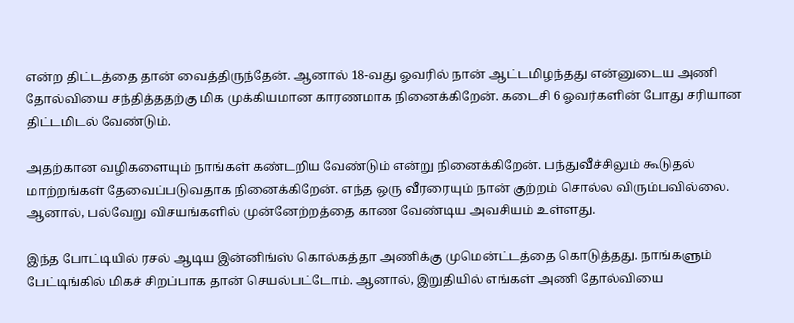என்ற திட்டத்தை தான் வைத்திருந்தேன். ஆனால் 18-வது ஓவரில் நான் ஆட்டமிழந்தது என்னுடைய அணி தோல்வியை சந்தித்ததற்கு மிக முக்கியமான காரணமாக நினைக்கிறேன். கடைசி 6 ஓவர்களின் போது சரியான திட்டமிடல் வேண்டும்.

அதற்கான வழிகளையும் நாங்கள் கண்டறிய வேண்டும் என்று நினைக்கிறேன். பந்துவீச்சிலும் கூடுதல் மாற்றங்கள் தேவைப்படுவதாக நினைக்கிறேன். எந்த ஒரு வீரரையும் நான் குற்றம் சொல்ல விரும்பவில்லை. ஆனால், பல்வேறு விசயங்களில் முன்னேற்றத்தை காண வேண்டிய அவசியம் உள்ளது.

இந்த போட்டியில் ரசல் ஆடிய இன்னிங்ஸ் கொல்கத்தா அணிக்கு முமென்ட்டத்தை கொடுத்தது. நாங்களும் பேட்டிங்கில் மிகச் சிறப்பாக தான் செயல்பட்டோம். ஆனால், இறுதியில் எங்கள் அணி தோல்வியை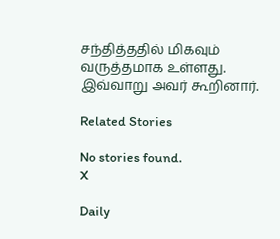சந்தித்ததில் மிகவும் வருத்தமாக உள்ளது. இவ்வாறு அவர் கூறினார்.

Related Stories

No stories found.
X

Daily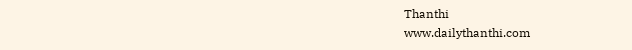Thanthi
www.dailythanthi.com